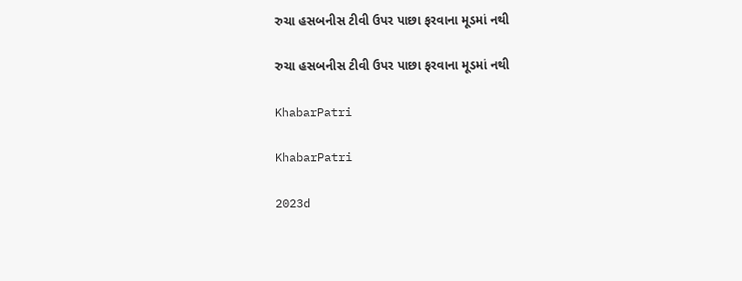રુચા હસબનીસ ટીવી ઉપર પાછા ફરવાના મૂડમાં નથી

રુચા હસબનીસ ટીવી ઉપર પાછા ફરવાના મૂડમાં નથી

KhabarPatri

KhabarPatri

2023d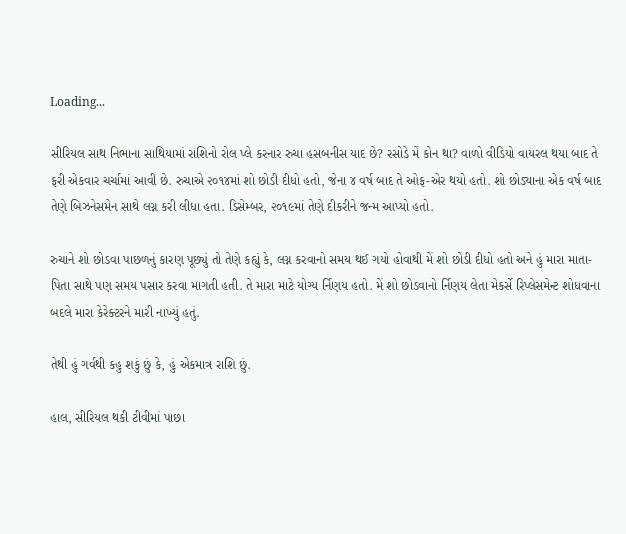Loading...

સીરિયલ સાથ નિભાના સાથિયામાં રાશિનો રોલ પ્લે કરનાર રુચા હસબનીસ યાદ છે? રસોડે મેં કોન થા? વાળો વીડિયો વાયરલ થયા બાદ તે ફરી એકવાર ચર્ચામાં આવી છે. રુચાએ ૨૦૧૪માં શો છોડી દીધો હતો, જેના ૪ વર્ષ બાદ તે ઓફ-એર થયો હતો. શો છોડ્યાના એક વર્ષ બાદ તેણે બિઝનેસમેન સાથે લગ્ન કરી લીધા હતા. ડિસેમ્બર, ૨૦૧૯માં તેણે દીકરીને જન્મ આપ્યો હતો.

રુચાને શો છોડવા પાછળનું કારણ પૂછ્યું તો તેણે કહ્યું કે, લગ્ન કરવાનો સમય થઈ ગયો હોવાથી મેં શો છોડી દીધો હતો અને હું મારા માતા-પિતા સાથે પણ સમય પસાર કરવા માગતી હતી. તે મારા માટે યોગ્ય ર્નિણય હતો. મેં શો છોડવાનો ર્નિણય લેતા મેકર્સે રિપ્લેસમેન્ટ શોધવાના બદલે મારા કેરેક્ટરને મારી નાખ્યું હતું.

તેથી હું ગર્વથી કહુ શકું છું કે, હું એકમાત્ર રાશિ છું.

હાલ, સીરિયલ થકી ટીવીમાં પાછા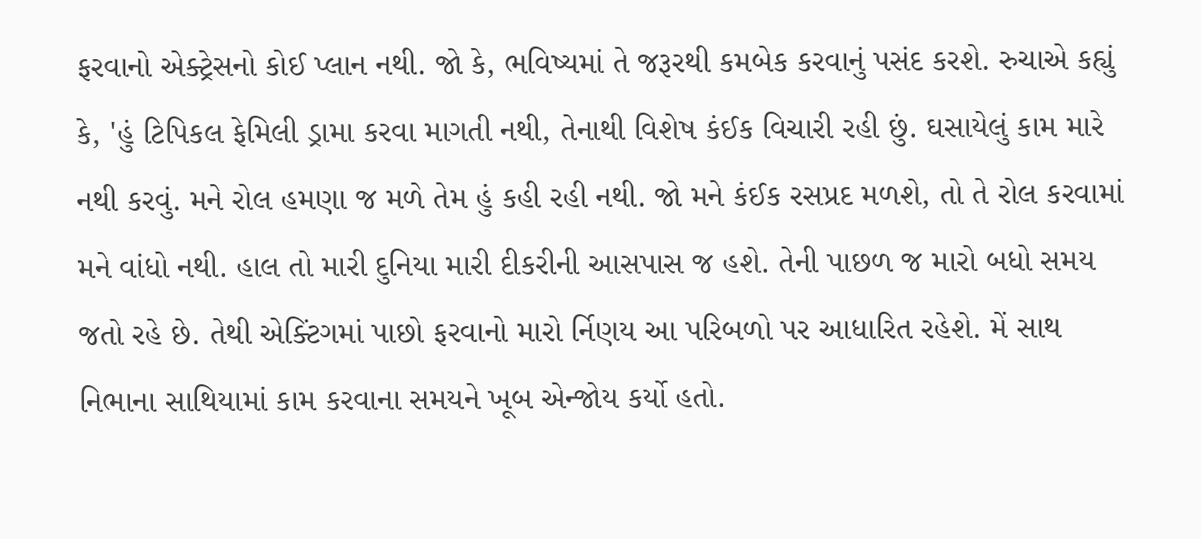ફરવાનો એક્ટ્રેસનો કોઈ પ્લાન નથી. જો કે, ભવિષ્યમાં તે જરૂરથી કમબેક કરવાનું પસંદ કરશે. રુચાએ કહ્યું કે, 'હું ટિપિકલ ફેમિલી ડ્રામા કરવા માગતી નથી, તેનાથી વિશેષ કંઈક વિચારી રહી છું. ઘસાયેલું કામ મારે નથી કરવું. મને રોલ હમણા જ મળે તેમ હું કહી રહી નથી. જો મને કંઈક રસપ્રદ મળશે, તો તે રોલ કરવામાં મને વાંધો નથી. હાલ તો મારી દુનિયા મારી દીકરીની આસપાસ જ હશે. તેની પાછળ જ મારો બધો સમય જતો રહે છે. તેથી એક્ટિંગમાં પાછો ફરવાનો મારો ર્નિણય આ પરિબળો પર આધારિત રહેશે. મેં સાથ નિભાના સાથિયામાં કામ કરવાના સમયને ખૂબ એન્જોય કર્યો હતો.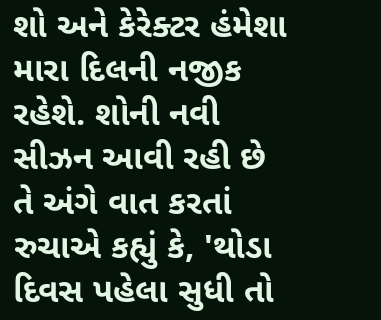શો અને કેરેક્ટર હંમેશા મારા દિલની નજીક રહેશે. શોની નવી સીઝન આવી રહી છે તે અંગે વાત કરતાં રુચાએ કહ્યું કે, 'થોડા દિવસ પહેલા સુધી તો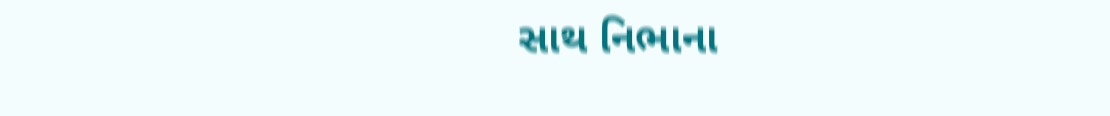સાથ નિભાના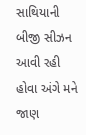સાથિયાની બીજી સીઝન આવી રહી હોવા અંગે મને જાણ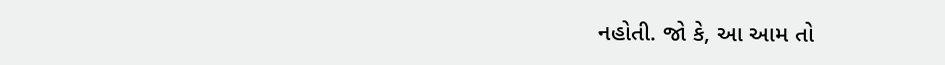નહોતી. જો કે, આ આમ તો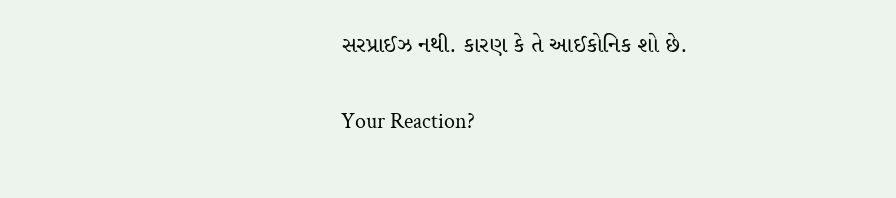સરપ્રાઈઝ નથી. કારણ કે તે આઈકોનિક શો છે.

Your Reaction?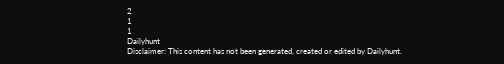2
1
1
Dailyhunt
Disclaimer: This content has not been generated, created or edited by Dailyhunt.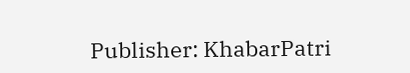Publisher: KhabarPatri